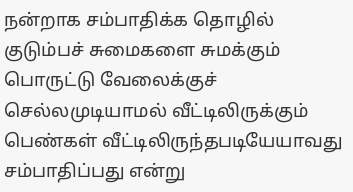நன்றாக சம்பாதிக்க தொழில்
குடும்பச் சுமைகளை சுமக்கும் பொருட்டு வேலைக்குச் செல்லமுடியாமல் வீட்டிலிருக்கும் பெண்கள் வீட்டிலிருந்தபடியேயாவது சம்பாதிப்பது என்று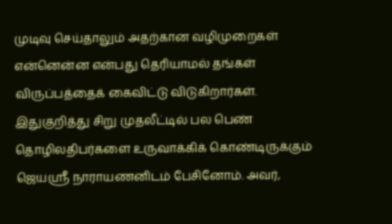முடிவு செய்தாலும் அதற்கான வழிமுறைகள் என்னென்ன என்பது தெரியாமல் தங்கள் விருப்பத்தைக் கைவிட்டு விடுகிறார்கள். இதுகுறித்து சிறு முதலீட்டில் பல பெண் தொழிலதிபர்களை உருவாக்கிக் கொண்டிருக்கும் ஜெயஸ்ரீ நாராயணனிடம் பேசினோம். அவர்,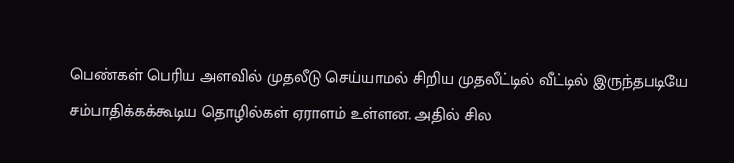பெண்கள் பெரிய அளவில் முதலீடு செய்யாமல் சிறிய முதலீட்டில் வீட்டில் இருந்தபடியே சம்பாதிக்கக்கூடிய தொழில்கள் ஏராளம் உள்ளன. அதில் சில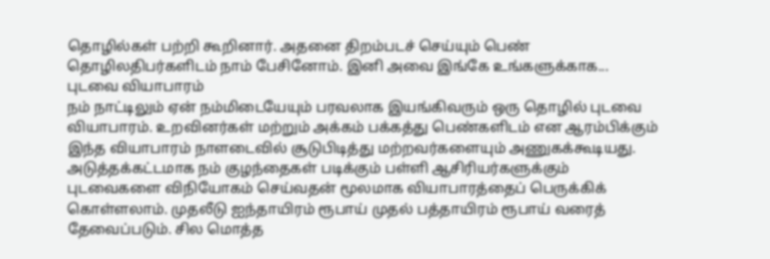தொழில்கள் பற்றி கூறினார். அதனை திறம்படச் செய்யும் பெண் தொழிலதிபர்களிடம் நாம் பேசினோம். இனி அவை இங்கே உங்களுக்காக...
புடவை வியாபாரம்
நம் நாட்டிலும் ஏன் நம்மிடையேயும் பரவலாக இயங்கிவரும் ஒரு தொழில் புடவை வியாபாரம். உறவினர்கள் மற்றும் அக்கம் பக்கத்து பெண்களிடம் என ஆரம்பிக்கும் இந்த வியாபாரம் நாளடைவில் சூடுபிடித்து மற்றவர்களையும் அணுகக்கூடியது. அடுத்தக்கட்டமாக நம் குழந்தைகள் படிக்கும் பள்ளி ஆசிரியர்களுக்கும் புடவைகளை விநியோகம் செய்வதன் மூலமாக வியாபாரத்தைப் பெருக்கிக் கொள்ளலாம். முதலீடு ஐந்தாயிரம் ரூபாய் முதல் பத்தாயிரம் ரூபாய் வரைத் தேவைப்படும். சில மொத்த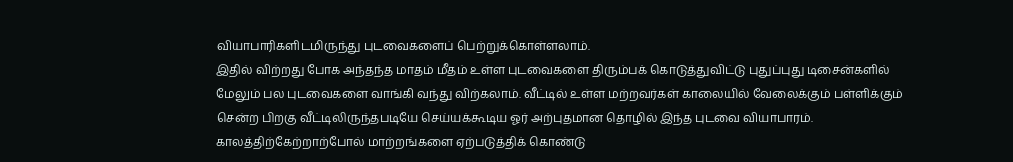வியாபாரிகளிடமிருந்து புடவைகளைப் பெற்றுக்கொள்ளலாம்.
இதில் விற்றது போக அந்தந்த மாதம் மீதம் உள்ள புடவைகளை திரும்பக் கொடுத்துவிட்டு புதுப்புது டிசைன்களில் மேலும் பல புடவைகளை வாங்கி வந்து விற்கலாம். வீட்டில் உள்ள மற்றவர்கள் காலையில் வேலைக்கும் பள்ளிக்கும் சென்ற பிறகு வீட்டிலிருந்தபடியே செய்யக்கூடிய ஓர் அற்புதமான தொழில் இந்த புடவை வியாபாரம். காலத்திற்கேற்றாற்போல் மாற்றங்களை ஏற்படுத்திக் கொண்டு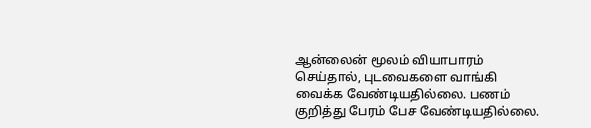ஆன்லைன் மூலம் வியாபாரம் செய்தால், புடவைகளை வாங்கி வைக்க வேண்டியதில்லை. பணம் குறித்து பேரம் பேச வேண்டியதில்லை.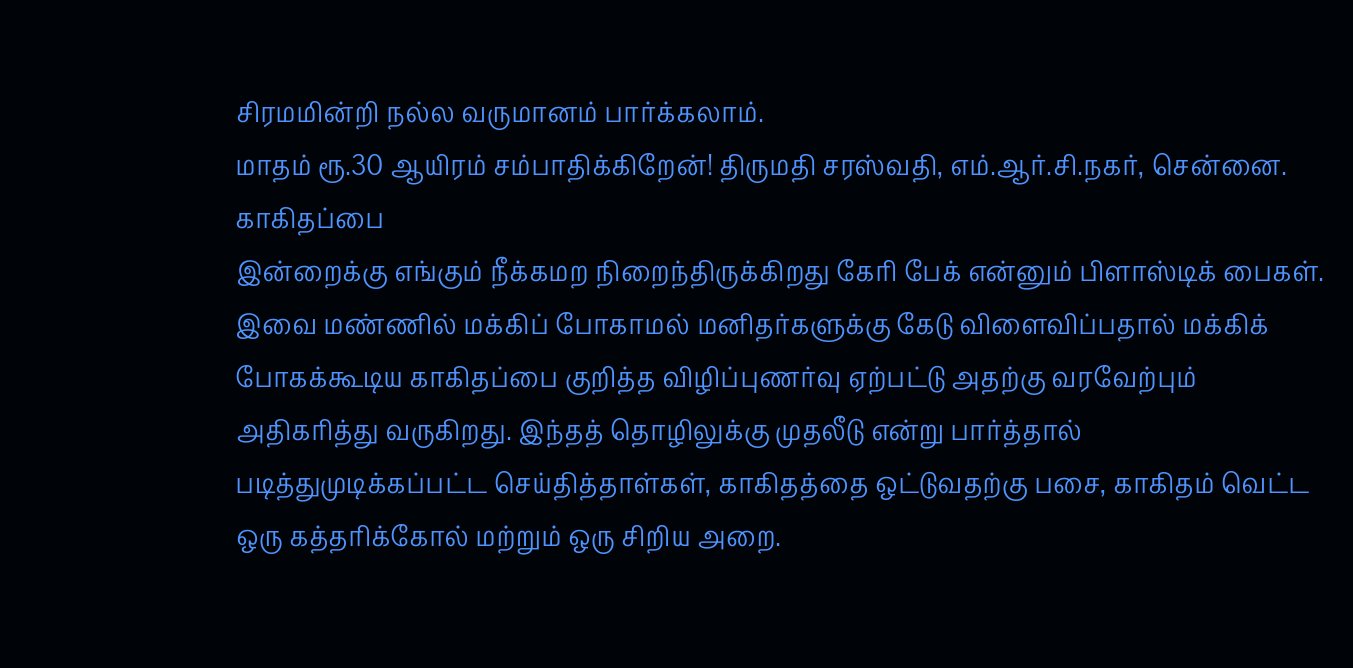சிரமமின்றி நல்ல வருமானம் பார்க்கலாம்.
மாதம் ரூ.30 ஆயிரம் சம்பாதிக்கிறேன்! திருமதி சரஸ்வதி, எம்.ஆர்.சி.நகர், சென்னை.
காகிதப்பை
இன்றைக்கு எங்கும் நீக்கமற நிறைந்திருக்கிறது கேரி பேக் என்னும் பிளாஸ்டிக் பைகள். இவை மண்ணில் மக்கிப் போகாமல் மனிதர்களுக்கு கேடு விளைவிப்பதால் மக்கிக் போகக்கூடிய காகிதப்பை குறித்த விழிப்புணர்வு ஏற்பட்டு அதற்கு வரவேற்பும் அதிகரித்து வருகிறது. இந்தத் தொழிலுக்கு முதலீடு என்று பார்த்தால் படித்துமுடிக்கப்பட்ட செய்தித்தாள்கள், காகிதத்தை ஒட்டுவதற்கு பசை, காகிதம் வெட்ட ஒரு கத்தரிக்கோல் மற்றும் ஒரு சிறிய அறை.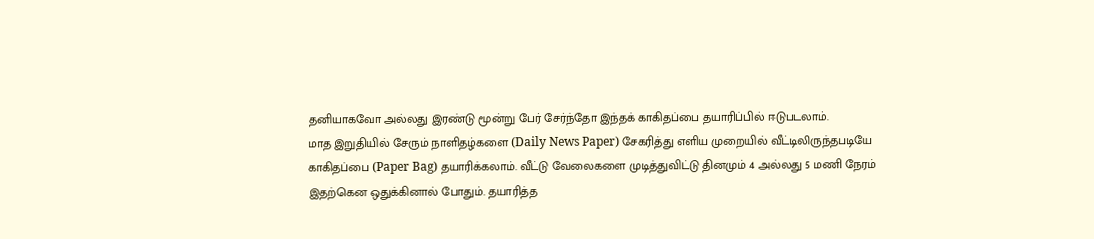தனியாகவோ அல்லது இரண்டு மூன்று பேர் சேர்ந்தோ இந்தக் காகிதப்பை தயாரிப்பில் ஈடுபடலாம்.
மாத இறுதியில் சேரும் நாளிதழ்களை (Daily News Paper) சேகரித்து எளிய முறையில் வீட்டிலிருந்தபடியே காகிதப்பை (Paper Bag) தயாரிக்கலாம். வீட்டு வேலைகளை முடித்துவிட்டு தினமும் 4 அல்லது 5 மணி நேரம் இதற்கென ஒதுக்கினால் போதும். தயாரித்த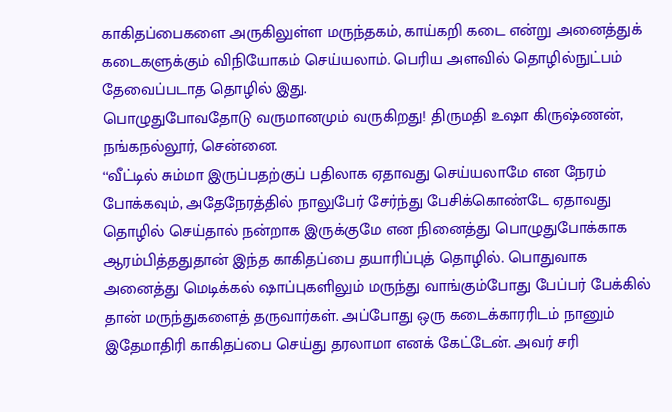காகிதப்பைகளை அருகிலுள்ள மருந்தகம், காய்கறி கடை என்று அனைத்துக் கடைகளுக்கும் விநியோகம் செய்யலாம். பெரிய அளவில் தொழில்நுட்பம் தேவைப்படாத தொழில் இது.
பொழுதுபோவதோடு வருமானமும் வருகிறது! திருமதி உஷா கிருஷ்ணன், நங்கநல்லூர், சென்னை.
‘‘வீட்டில் சும்மா இருப்பதற்குப் பதிலாக ஏதாவது செய்யலாமே என நேரம் போக்கவும், அதேநேரத்தில் நாலுபேர் சேர்ந்து பேசிக்கொண்டே ஏதாவது தொழில் செய்தால் நன்றாக இருக்குமே என நினைத்து பொழுதுபோக்காக ஆரம்பித்ததுதான் இந்த காகிதப்பை தயாரிப்புத் தொழில். பொதுவாக அனைத்து மெடிக்கல் ஷாப்புகளிலும் மருந்து வாங்கும்போது பேப்பர் பேக்கில் தான் மருந்துகளைத் தருவார்கள். அப்போது ஒரு கடைக்காரரிடம் நானும் இதேமாதிரி காகிதப்பை செய்து தரலாமா எனக் கேட்டேன். அவர் சரி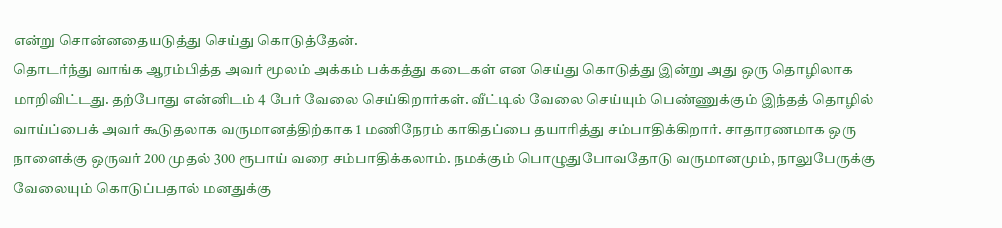என்று சொன்னதையடுத்து செய்து கொடுத்தேன்.
தொடர்ந்து வாங்க ஆரம்பித்த அவர் மூலம் அக்கம் பக்கத்து கடைகள் என செய்து கொடுத்து இன்று அது ஒரு தொழிலாக மாறிவிட்டது. தற்போது என்னிடம் 4 பேர் வேலை செய்கிறார்கள். வீட்டில் வேலை செய்யும் பெண்ணுக்கும் இந்தத் தொழில் வாய்ப்பைக் அவர் கூடுதலாக வருமானத்திற்காக 1 மணிநேரம் காகிதப்பை தயாரித்து சம்பாதிக்கிறார். சாதாரணமாக ஒரு நாளைக்கு ஒருவர் 200 முதல் 300 ரூபாய் வரை சம்பாதிக்கலாம். நமக்கும் பொழுதுபோவதோடு வருமானமும், நாலுபேருக்கு வேலையும் கொடுப்பதால் மனதுக்கு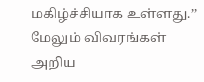மகிழ்ச்சியாக உள்ளது.’’
மேலும் விவரங்கள் அறிய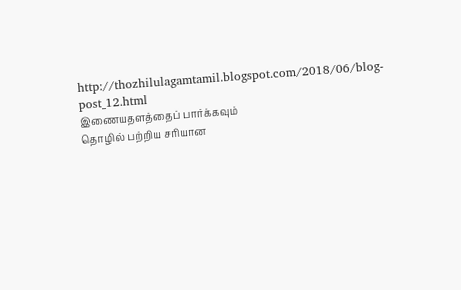http://thozhilulagamtamil.blogspot.com/2018/06/blog-post_12.html
இணையதளத்தைப் பார்க்கவும்
தொழில் பற்றிய சரியான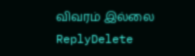விவரம் இல்லை
ReplyDelete